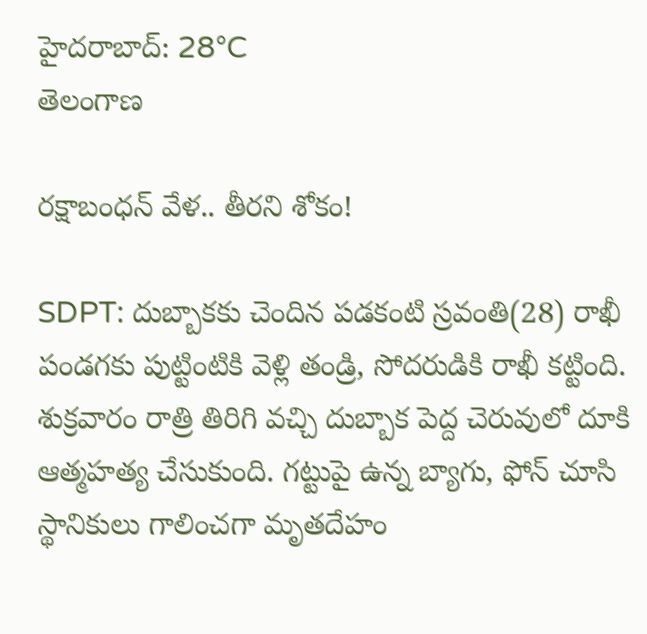హైదరాబాద్: 28°C
తెలంగాణ

రక్షాబంధన్ వేళ.. తీరని శోకం!

SDPT: దుబ్బాకకు చెందిన పడకంటి స్రవంతి(28) రాఖీ పండగకు పుట్టింటికి వెళ్లి తండ్రి, సోదరుడికి రాఖీ కట్టింది. శుక్రవారం రాత్రి తిరిగి వచ్చి దుబ్బాక పెద్ద చెరువులో దూకి ఆత్మహత్య చేసుకుంది. గట్టుపై ఉన్న బ్యాగు, ఫోన్ చూసి స్థానికులు గాలించగా మృతదేహం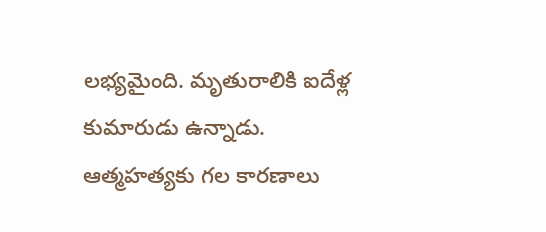లభ్యమైంది. మృతురాలికి ఐదేళ్ల కుమారుడు ఉన్నాడు. ఆత్మహత్యకు గల కారణాలు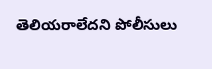తెలియరాలేదని పోలీసులు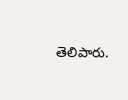తెలిపారు.